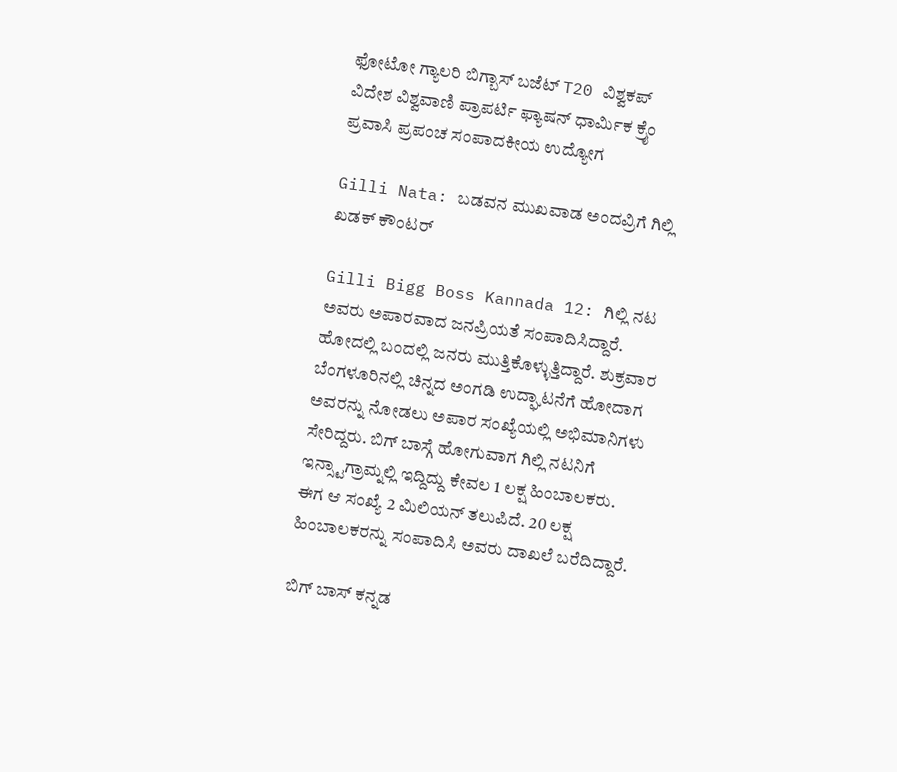ಫೋಟೋ ಗ್ಯಾಲರಿ ಬಿಗ್ಬಾಸ್ ಬಜೆಟ್ T20 ವಿಶ್ವಕಪ್ ವಿದೇಶ ವಿಶ್ವವಾಣಿ ಪ್ರಾಪರ್ಟಿ ಫ್ಯಾಷನ್ ಧಾರ್ಮಿಕ ಕ್ರೈಂ ಪ್ರವಾಸಿ ಪ್ರಪಂಚ ಸಂಪಾದಕೀಯ ಉದ್ಯೋಗ

Gilli Nata: ಬಡವನ ಮುಖವಾಡ ಅಂದವ್ರಿಗೆ ಗಿಲ್ಲಿ ಖಡಕ್ ಕೌಂಟರ್

Gilli Bigg Boss Kannada 12: ಗಿಲ್ಲಿ ನಟ ಅವರು ಅಪಾರವಾದ ಜನಪ್ರಿಯತೆ ಸಂಪಾದಿಸಿದ್ದಾರೆ. ಹೋದಲ್ಲಿ ಬಂದಲ್ಲಿ ಜನರು ಮುತ್ತಿಕೊಳ್ಳುತ್ತಿದ್ದಾರೆ. ಶುಕ್ರವಾರ ಬೆಂಗಳೂರಿನಲ್ಲಿ ಚಿನ್ನದ ಅಂಗಡಿ ಉದ್ಘಾಟನೆಗೆ ಹೋದಾಗ ಅವರನ್ನು ನೋಡಲು ಅಪಾರ ಸಂಖ್ಯೆಯಲ್ಲಿ ಅಭಿಮಾನಿಗಳು ಸೇರಿದ್ದರು. ಬಿಗ್ ಬಾಸ್ಗೆ ಹೋಗುವಾಗ ಗಿಲ್ಲಿ ನಟನಿಗೆ ಇನ್ಸ್ಟಾಗ್ರಾಮ್ನಲ್ಲಿ ಇದ್ದಿದ್ದು ಕೇವಲ 1 ಲಕ್ಷ ಹಿಂಬಾಲಕರು. ಈಗ ಆ ಸಂಖ್ಯೆ 2 ಮಿಲಿಯನ್ ತಲುಪಿದೆ. 20 ಲಕ್ಷ ಹಿಂಬಾಲಕರನ್ನು ಸಂಪಾದಿಸಿ ಅವರು ದಾಖಲೆ ಬರೆದಿದ್ದಾರೆ.

ಬಿಗ್‌ ಬಾಸ್‌ ಕನ್ನಡ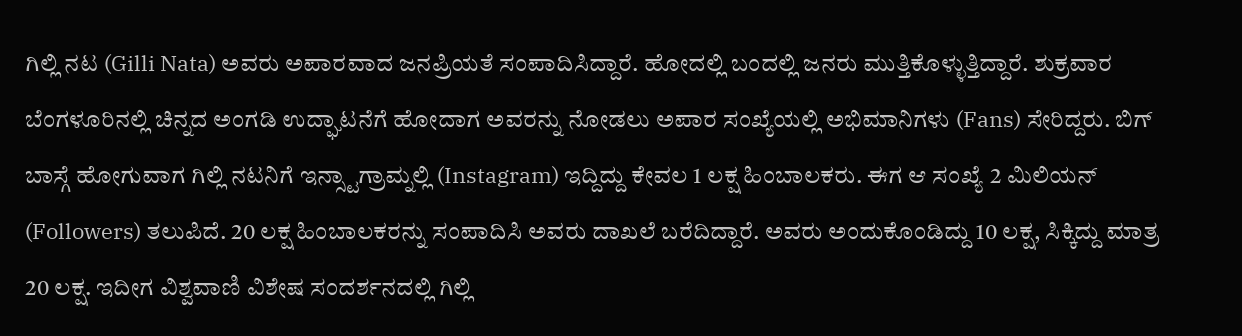ಗಿಲ್ಲಿ ನಟ (Gilli Nata) ಅವರು ಅಪಾರವಾದ ಜನಪ್ರಿಯತೆ ಸಂಪಾದಿಸಿದ್ದಾರೆ. ಹೋದಲ್ಲಿ ಬಂದಲ್ಲಿ ಜನರು ಮುತ್ತಿಕೊಳ್ಳುತ್ತಿದ್ದಾರೆ. ಶುಕ್ರವಾರ ಬೆಂಗಳೂರಿನಲ್ಲಿ ಚಿನ್ನದ ಅಂಗಡಿ ಉದ್ಘಾಟನೆಗೆ ಹೋದಾಗ ಅವರನ್ನು ನೋಡಲು ಅಪಾರ ಸಂಖ್ಯೆಯಲ್ಲಿ ಅಭಿಮಾನಿಗಳು (Fans) ಸೇರಿದ್ದರು. ಬಿಗ್ ಬಾಸ್ಗೆ ಹೋಗುವಾಗ ಗಿಲ್ಲಿ ನಟನಿಗೆ ಇನ್ಸ್ಟಾಗ್ರಾಮ್ನಲ್ಲಿ (Instagram) ಇದ್ದಿದ್ದು ಕೇವಲ 1 ಲಕ್ಷ ಹಿಂಬಾಲಕರು. ಈಗ ಆ ಸಂಖ್ಯೆ 2 ಮಿಲಿಯನ್ (Followers) ತಲುಪಿದೆ. 20 ಲಕ್ಷ ಹಿಂಬಾಲಕರನ್ನು ಸಂಪಾದಿಸಿ ಅವರು ದಾಖಲೆ ಬರೆದಿದ್ದಾರೆ. ಅವರು ಅಂದುಕೊಂಡಿದ್ದು 10 ಲಕ್ಷ, ಸಿಕ್ಕಿದ್ದು ಮಾತ್ರ 20 ಲಕ್ಷ. ಇದೀಗ ವಿಶ್ವವಾಣಿ ವಿಶೇಷ ಸಂದರ್ಶನದಲ್ಲಿ ಗಿಲ್ಲಿ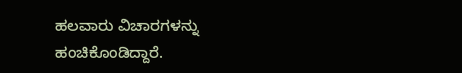ಹಲವಾರು ವಿಚಾರಗಳನ್ನು ಹಂಚಿಕೊಂಡಿದ್ದಾರೆ.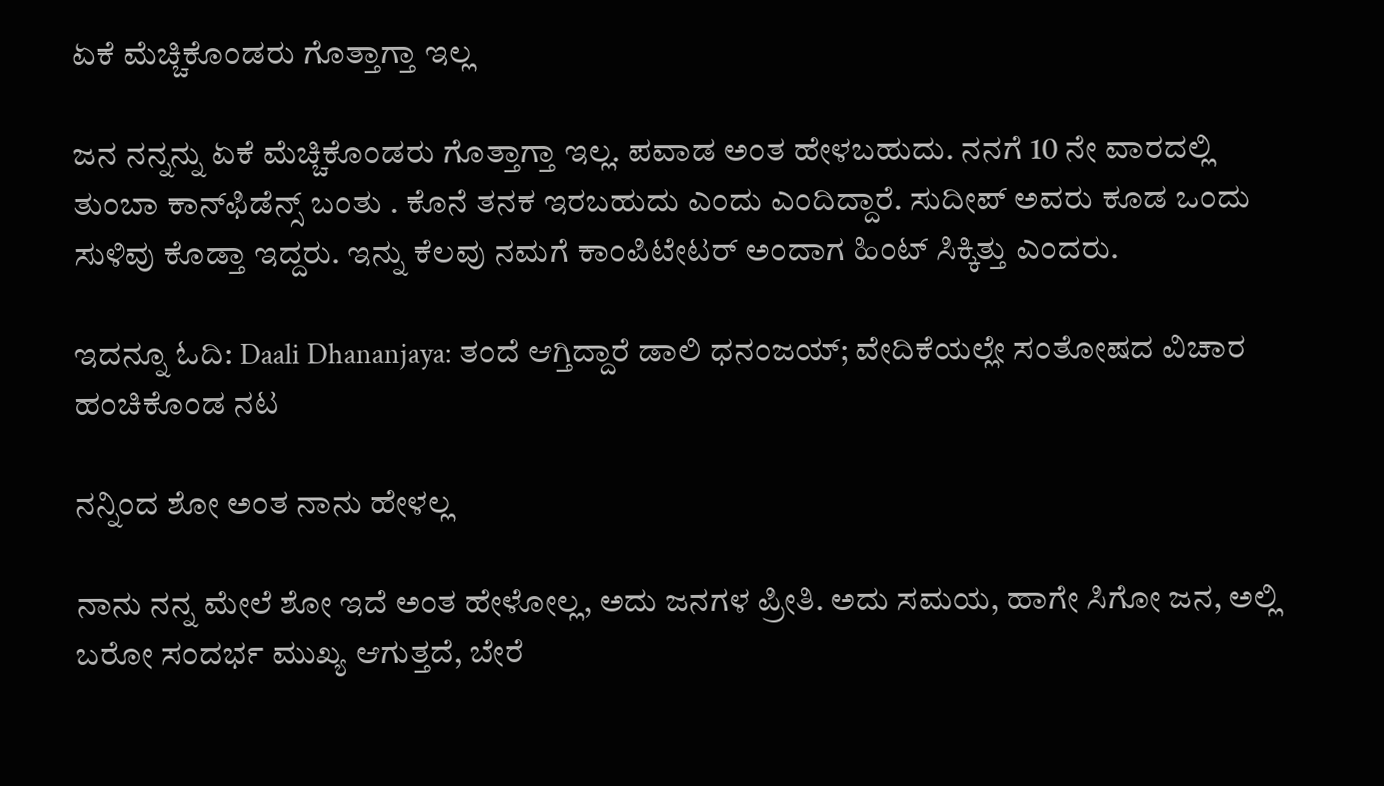ಏಕೆ ಮೆಚ್ಚಿಕೊಂಡರು ಗೊತ್ತಾಗ್ತಾ ಇಲ್ಲ

ಜನ ನನ್ನನ್ನು ಏಕೆ ಮೆಚ್ಚಿಕೊಂಡರು ಗೊತ್ತಾಗ್ತಾ ಇಲ್ಲ. ಪವಾಡ ಅಂತ ಹೇಳಬಹುದು. ನನಗೆ 10 ನೇ ವಾರದಲ್ಲಿ ತುಂಬಾ ಕಾನ್‌ಫಿಡೆನ್ಸ್‌ ಬಂತು . ಕೊನೆ ತನಕ ಇರಬಹುದು ಎಂದು ಎಂದಿದ್ದಾರೆ. ಸುದೀಪ್‌ ಅವರು ಕೂಡ ಒಂದು ಸುಳಿವು ಕೊಡ್ತಾ ಇದ್ದರು. ಇನ್ನು ಕೆಲವು ನಮಗೆ ಕಾಂಪಿಟೇಟರ್‌ ಅಂದಾಗ ಹಿಂಟ್‌ ಸಿಕ್ಕಿತ್ತು ಎಂದರು.

ಇದನ್ನೂ ಓದಿ: Daali Dhananjaya: ತಂದೆ ಆಗ್ತಿದ್ದಾರೆ ಡಾಲಿ ಧನಂಜಯ್; ವೇದಿಕೆಯಲ್ಲೇ ಸಂತೋಷದ ವಿಚಾರ ಹಂಚಿಕೊಂಡ ನಟ

ನನ್ನಿಂದ ಶೋ ಅಂತ ನಾನು ಹೇಳಲ್ಲ

ನಾನು ನನ್ನ ಮೇಲೆ ಶೋ ಇದೆ ಅಂತ ಹೇಳೋಲ್ಲ, ಅದು ಜನಗಳ ಪ್ರೀತಿ. ಅದು ಸಮಯ, ಹಾಗೇ ಸಿಗೋ ಜನ, ಅಲ್ಲಿ ಬರೋ ಸಂದರ್ಭ ಮುಖ್ಯ ಆಗುತ್ತದೆ, ಬೇರೆ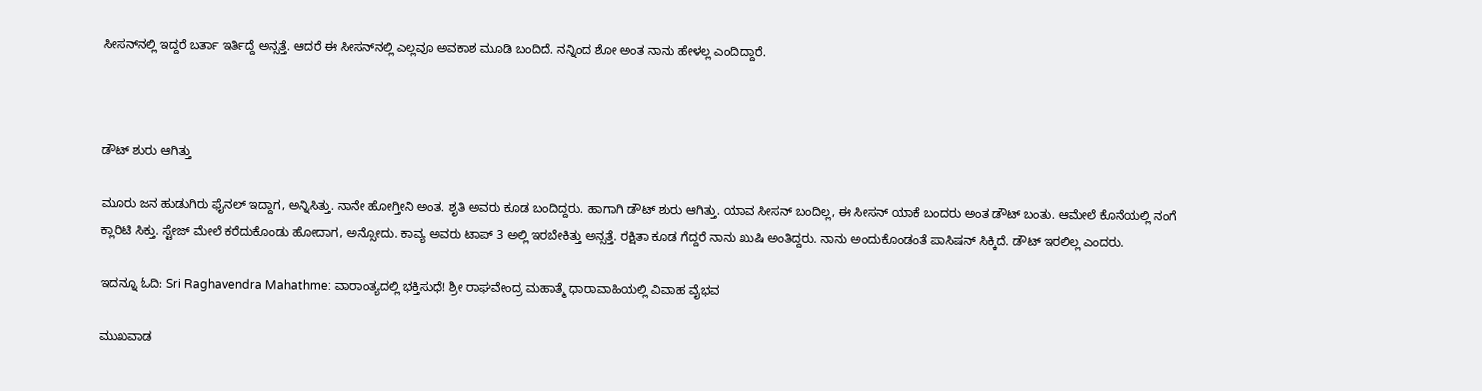ಸೀಸನ್‌ನಲ್ಲಿ ಇದ್ದರೆ ಬರ್ತಾ ಇರ್ತಿದ್ದೆ ಅನ್ಸತ್ತೆ. ಆದರೆ ಈ ಸೀಸನ್‌ನಲ್ಲಿ ಎಲ್ಲವೂ ಅವಕಾಶ ಮೂಡಿ ಬಂದಿದೆ. ನನ್ನಿಂದ ಶೋ ಅಂತ ನಾನು ಹೇಳಲ್ಲ ಎಂದಿದ್ದಾರೆ.



ಡೌಟ್‌ ಶುರು ಆಗಿತ್ತು

ಮೂರು ಜನ ಹುಡುಗಿರು ಫೈನಲ್‌ ಇದ್ದಾಗ, ಅನ್ನಿಸಿತ್ತು. ನಾನೇ ಹೋಗ್ತೀನಿ ಅಂತ. ಶೃತಿ ಅವರು ಕೂಡ ಬಂದಿದ್ದರು. ಹಾಗಾಗಿ ಡೌಟ್‌ ಶುರು ಆಗಿತ್ತು. ಯಾವ ಸೀಸನ್‌ ಬಂದಿಲ್ಲ, ಈ ಸೀಸನ್‌ ಯಾಕೆ ಬಂದರು ಅಂತ ಡೌಟ್‌ ಬಂತು. ಆಮೇಲೆ ಕೊನೆಯಲ್ಲಿ ನಂಗೆ ಕ್ಲಾರಿಟಿ ಸಿಕ್ತು. ಸ್ಟೇಜ್‌ ಮೇಲೆ ಕರೆದುಕೊಂಡು ಹೋದಾಗ, ಅನ್ಸೋದು. ಕಾವ್ಯ ಅವರು ಟಾಪ್‌ 3 ಅಲ್ಲಿ ಇರಬೇಕಿತ್ತು ಅನ್ಸತ್ತೆ. ರಕ್ಷಿತಾ ಕೂಡ ಗೆದ್ದರೆ ನಾನು ಖುಷಿ ಅಂತಿದ್ದರು. ನಾನು ಅಂದುಕೊಂಡಂತೆ ಪಾಸಿಷನ್‌ ಸಿಕ್ಕಿದೆ. ಡೌಟ್‌ ಇರಲಿಲ್ಲ ಎಂದರು.

ಇದನ್ನೂ ಓದಿ: Sri Raghavendra Mahathme: ವಾರಾಂತ್ಯದಲ್ಲಿ ಭಕ್ತಿಸುಧೆ! ಶ್ರೀ ರಾಘವೇಂದ್ರ ಮಹಾತ್ಮೆ ಧಾರಾವಾಹಿಯಲ್ಲಿ ವಿವಾಹ ವೈಭವ

ಮುಖವಾಡ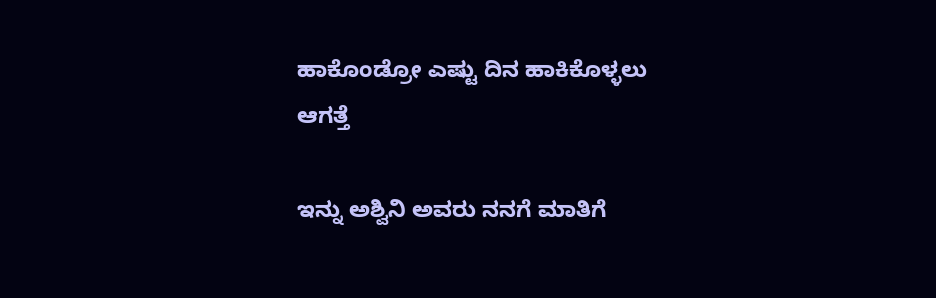ಹಾಕೊಂಡ್ರೋ ಎಷ್ಟು ದಿನ ಹಾಕಿಕೊಳ್ಳಲು ಆಗತ್ತೆ

ಇನ್ನು ಅಶ್ವಿನಿ ಅವರು ನನಗೆ ಮಾತಿಗೆ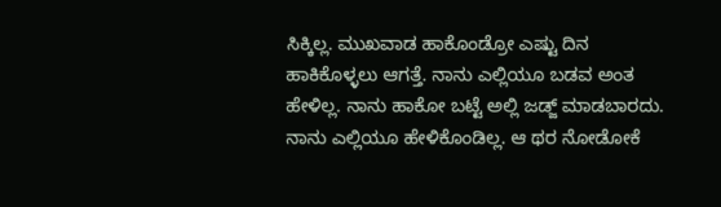ಸಿಕ್ಕಿಲ್ಲ. ಮುಖವಾಡ ಹಾಕೊಂಡ್ರೋ ಎಷ್ಟು ದಿನ ಹಾಕಿಕೊಳ್ಳಲು ಆಗತ್ತೆ. ನಾನು ಎಲ್ಲಿಯೂ ಬಡವ ಅಂತ ಹೇಳಿಲ್ಲ. ನಾನು ಹಾಕೋ ಬಟ್ಟೆ ಅಲ್ಲಿ ಜಡ್ಜ್‌ ಮಾಡಬಾರದು. ನಾನು ಎಲ್ಲಿಯೂ ಹೇಳಿಕೊಂಡಿಲ್ಲ. ಆ ಥರ ನೋಡೋಕೆ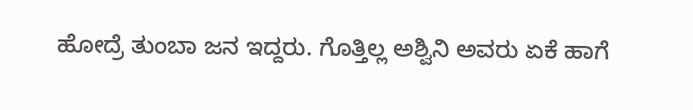ಹೋದ್ರೆ ತುಂಬಾ ಜನ ಇದ್ದರು. ಗೊತ್ತಿಲ್ಲ ಅಶ್ವಿನಿ ಅವರು ಏಕೆ ಹಾಗೆ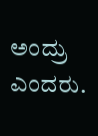ಅಂದ್ರು ಎಂದರು.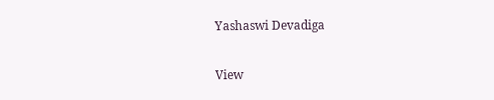Yashaswi Devadiga

View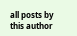all posts by this author